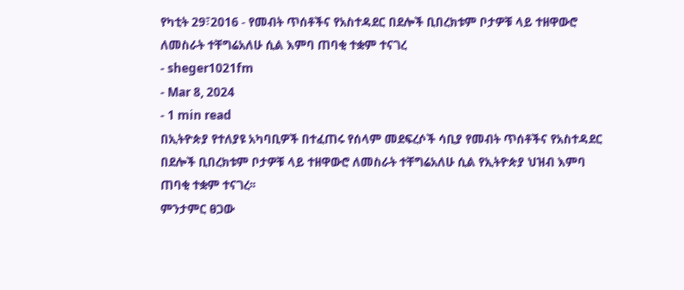የካቲት 29፣2016 - የመብት ጥሰቶችና የአስተዳደር በደሎች ቢበረክቱም ቦታዎቹ ላይ ተዘዋውሮ ለመስራት ተቸግሬአለሁ ሲል እምባ ጠባቂ ተቋም ተናገረ
- sheger1021fm
- Mar 8, 2024
- 1 min read
በኢትዮጵያ የተለያዩ አካባቢዎች በተፈጠሩ የሰላም መደፍረሶች ሳቢያ የመብት ጥሰቶችና የአስተዳደር በደሎች ቢበረክቱም ቦታዎቹ ላይ ተዘዋውሮ ለመስራት ተቸግሬአለሁ ሲል የኢትዮጵያ ህዝብ እምባ ጠባቂ ተቋም ተናገረ፡፡
ምንታምር ፀጋው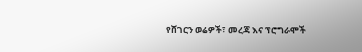የሸገርን ወሬዎች፣ መረጃ እና ፕሮግራሞች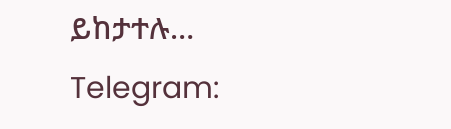ይከታተሉ…
Telegram: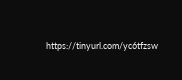https://tinyurl.com/yc6tfzsw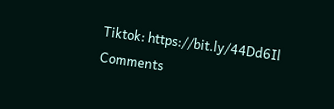Tiktok: https://bit.ly/44Dd6Il
Comments